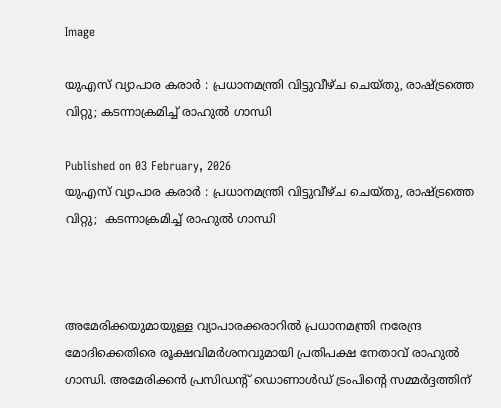Image

യുഎസ് വ്യാപാര കരാർ : പ്രധാനമന്ത്രി വിട്ടുവീഴ്ച ചെയ്തു, രാഷ്ട്രത്തെ വിറ്റു; കടന്നാക്രമിച്ച് രാഹുൽ ഗാന്ധി

Published on 03 February, 2026
യുഎസ് വ്യാപാര കരാർ : പ്രധാനമന്ത്രി വിട്ടുവീഴ്ച ചെയ്തു, രാഷ്ട്രത്തെ വിറ്റു;  കടന്നാക്രമിച്ച് രാഹുൽ ഗാന്ധി



അമേരിക്കയുമായുള്ള വ്യാപാരക്കരാറിൽ പ്രധാനമന്ത്രി നരേന്ദ്ര മോദിക്കെതിരെ രൂക്ഷവിമർശനവുമായി പ്രതിപക്ഷ നേതാവ് രാഹുൽ ഗാന്ധി. അമേരിക്കൻ പ്രസിഡന്റ് ഡൊണാൾഡ് ട്രംപിന്റെ സമ്മർദ്ദത്തിന്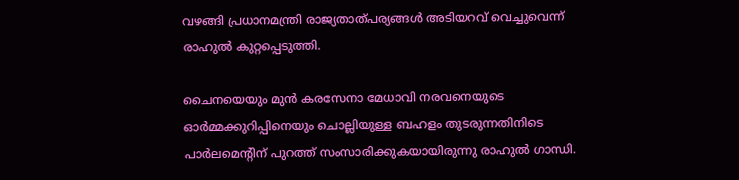വഴങ്ങി പ്രധാനമന്ത്രി രാജ്യതാത്പര്യങ്ങൾ അടിയറവ് വെച്ചുവെന്ന് രാഹുൽ കുറ്റപ്പെടുത്തി.

ചൈനയെയും മുൻ കരസേനാ മേധാവി നരവനെയുടെ ഓർമ്മക്കുറിപ്പിനെയും ചൊല്ലിയുള്ള ബഹളം തുടരുന്നതിനിടെ പാർലമെന്റിന് പുറത്ത് സംസാരിക്കുകയായിരുന്നു രാഹുൽ ഗാന്ധി.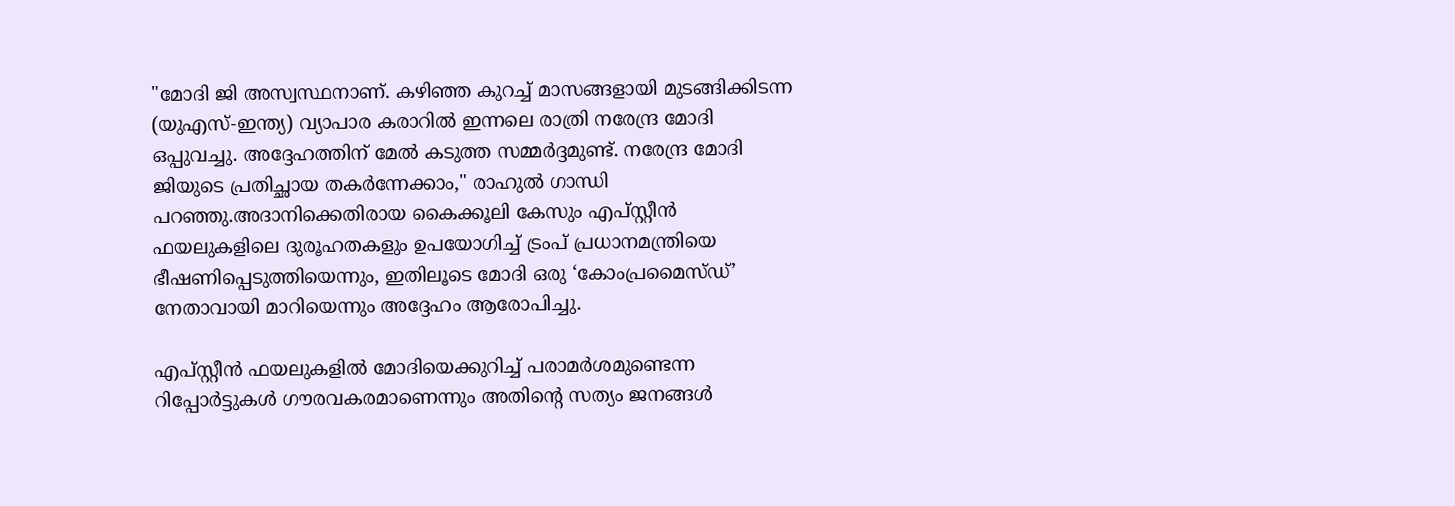"മോദി ജി അസ്വസ്ഥനാണ്. കഴിഞ്ഞ കുറച്ച് മാസങ്ങളായി മുടങ്ങിക്കിടന്ന (യുഎസ്-ഇന്ത്യ) വ്യാപാര കരാറിൽ ഇന്നലെ രാത്രി നരേന്ദ്ര മോദി ഒപ്പുവച്ചു. അദ്ദേഹത്തിന് മേൽ കടുത്ത സമ്മർദ്ദമുണ്ട്. നരേന്ദ്ര മോദി ജിയുടെ പ്രതിച്ഛായ തകർന്നേക്കാം," രാഹുൽ ഗാന്ധി പറഞ്ഞു.അദാനിക്കെതിരായ കൈക്കൂലി കേസും എപ്സ്റ്റീൻ ഫയലുകളിലെ ദുരൂഹതകളും ഉപയോഗിച്ച് ട്രംപ് പ്രധാനമന്ത്രിയെ ഭീഷണിപ്പെടുത്തിയെന്നും, ഇതിലൂടെ മോദി ഒരു ‘കോംപ്രമൈസ്ഡ്’ നേതാവായി മാറിയെന്നും അദ്ദേഹം ആരോപിച്ചു.

എപ്സ്റ്റീൻ ഫയലുകളിൽ മോദിയെക്കുറിച്ച് പരാമർശമുണ്ടെന്ന റിപ്പോർട്ടുകൾ ഗൗരവകരമാണെന്നും അതിന്റെ സത്യം ജനങ്ങൾ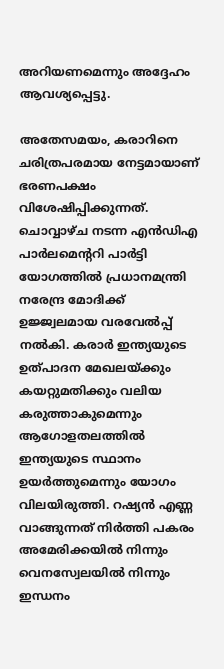അറിയണമെന്നും അദ്ദേഹം ആവശ്യപ്പെട്ടു.

അതേസമയം, കരാറിനെ ചരിത്രപരമായ നേട്ടമായാണ് ഭരണപക്ഷം വിശേഷിപ്പിക്കുന്നത്. ചൊവ്വാഴ്ച നടന്ന എൻഡിഎ പാർലമെന്ററി പാർട്ടി യോഗത്തിൽ പ്രധാനമന്ത്രി നരേന്ദ്ര മോദിക്ക് ഉജ്ജ്വലമായ വരവേൽപ്പ് നൽകി. കരാർ ഇന്ത്യയുടെ ഉത്പാദന മേഖലയ്ക്കും കയറ്റുമതിക്കും വലിയ കരുത്താകുമെന്നും ആഗോളതലത്തിൽ ഇന്ത്യയുടെ സ്ഥാനം ഉയർത്തുമെന്നും യോഗം വിലയിരുത്തി. റഷ്യൻ എണ്ണ വാങ്ങുന്നത് നിർത്തി പകരം അമേരിക്കയിൽ നിന്നും വെനസ്വേലയിൽ നിന്നും ഇന്ധനം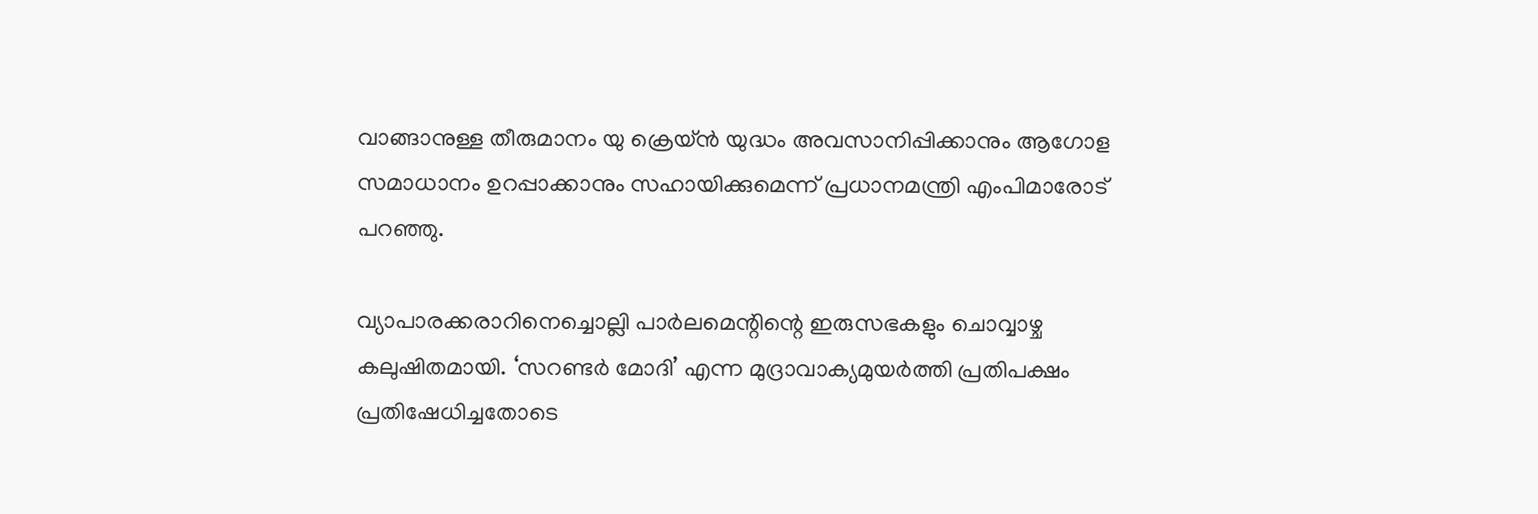വാങ്ങാനുള്ള തീരുമാനം യു ക്രെയ്ൻ യുദ്ധം അവസാനിപ്പിക്കാനും ആഗോള സമാധാനം ഉറപ്പാക്കാനും സഹായിക്കുമെന്ന് പ്രധാനമന്ത്രി എംപിമാരോട് പറഞ്ഞു.

വ്യാപാരക്കരാറിനെച്ചൊല്ലി പാർലമെന്റിന്റെ ഇരുസഭകളും ചൊവ്വാഴ്ച കലുഷിതമായി. ‘സറണ്ടർ മോദി’ എന്ന മുദ്രാവാക്യമുയർത്തി പ്രതിപക്ഷം പ്രതിഷേധിച്ചതോടെ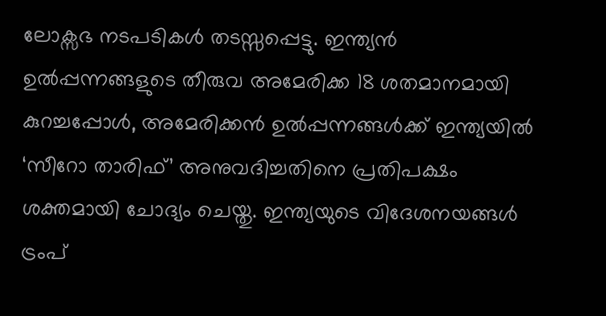ലോക്സഭ നടപടികൾ തടസ്സപ്പെട്ടു. ഇന്ത്യൻ ഉൽപ്പന്നങ്ങളുടെ തീരുവ അമേരിക്ക 18 ശതമാനമായി കുറച്ചപ്പോൾ, അമേരിക്കൻ ഉൽപ്പന്നങ്ങൾക്ക് ഇന്ത്യയിൽ ‘സീറോ താരിഫ്’ അനുവദിച്ചതിനെ പ്രതിപക്ഷം ശക്തമായി ചോദ്യം ചെയ്തു. ഇന്ത്യയുടെ വിദേശനയങ്ങൾ ട്രംപ്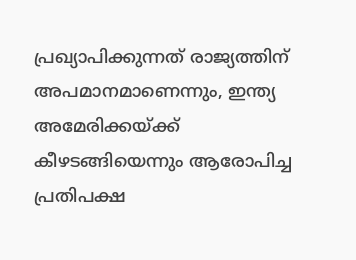പ്രഖ്യാപിക്കുന്നത് രാജ്യത്തിന് അപമാനമാണെന്നും, ഇന്ത്യ അമേരിക്കയ്ക്ക് കീഴടങ്ങിയെന്നും ആരോപിച്ച പ്രതിപക്ഷ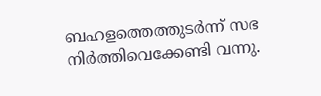ബഹളത്തെത്തുടർന്ന് സഭ  നിർത്തിവെക്കേണ്ടി വന്നു.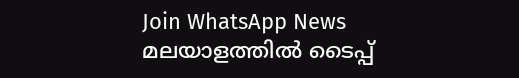Join WhatsApp News
മലയാളത്തില്‍ ടൈപ്പ്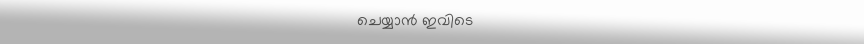ചെയ്യാന്‍ ഇവിടെ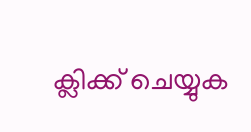ക്ലിക്ക് ചെയ്യുക